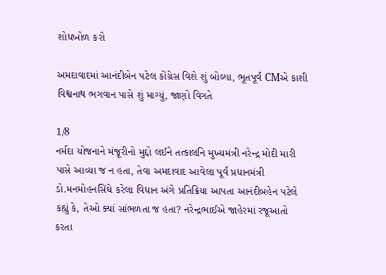શોધખોળ કરો

અમદાવાદમાં આનંદીબેન પટેલ કોંગ્રેસ વિશે શું બોલ્યા, ભૂતપૂર્વ CMએ કાશી વિશ્વનાથ ભગવાન પાસે શું માગ્યું, જાણો વિગતે

1/8
નર્મદા યોજનાને મંજૂરીનો મુદ્દો લઈને તત્કાલનિ મુખ્યમંત્રી નરેન્દ્ર મોદી મારી પાસે આવ્યા જ ન હતા, તેવા અમદાવાદ આવેલા પૂર્વ પ્રધાનમંત્રી ડો.મનમોહનસિંઘે કરેલા વિધાન અંગે પ્રતિક્રિયા આપતા આનંદીબહેન પટેલે કહ્યું કે, તેઓ ક્યાં સાંભળતા જ હતા? નરેન્દ્રભાઈએ જાહેરમાં રજૂઆતો કરતા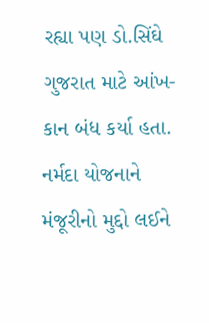રહ્યા પણ ડો.સિંઘે ગુજરાત માટે આંખ-કાન બંધ કર્યા હતા.
નર્મદા યોજનાને મંજૂરીનો મુદ્દો લઈને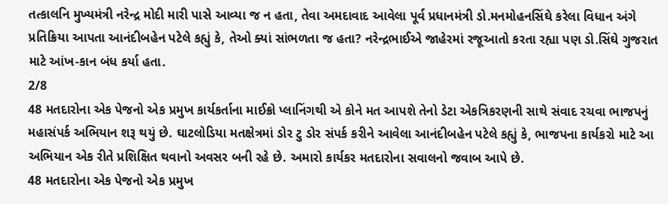તત્કાલનિ મુખ્યમંત્રી નરેન્દ્ર મોદી મારી પાસે આવ્યા જ ન હતા, તેવા અમદાવાદ આવેલા પૂર્વ પ્રધાનમંત્રી ડો.મનમોહનસિંઘે કરેલા વિધાન અંગે પ્રતિક્રિયા આપતા આનંદીબહેન પટેલે કહ્યું કે, તેઓ ક્યાં સાંભળતા જ હતા? નરેન્દ્રભાઈએ જાહેરમાં રજૂઆતો કરતા રહ્યા પણ ડો.સિંઘે ગુજરાત માટે આંખ-કાન બંધ કર્યા હતા.
2/8
48 મતદારોના એક પેજનો એક પ્રમુખ કાર્યકર્તાના માઈક્રો પ્લાનિંગથી એ કોને મત આપશે તેનો ડેટા એકત્રિકરણની સાથે સંવાદ રચવા ભાજપનું મહાસંપર્ક અભિયાન શરૂ થયું છે. ઘાટલોડિયા મતક્ષેત્રમાં ડોર ટુ ડોર સંપર્ક કરીને આવેલા આનંદીબહેન પટેલે કહ્યું કે, ભાજપના કાર્યકરો માટે આ અભિયાન એક રીતે પ્રશિક્ષિત થવાનો અવસર બની રહે છે. અમારો કાર્યકર મતદારોના સવાલનો જવાબ આપે છે.
48 મતદારોના એક પેજનો એક પ્રમુખ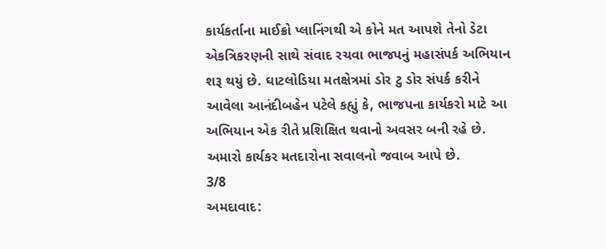કાર્યકર્તાના માઈક્રો પ્લાનિંગથી એ કોને મત આપશે તેનો ડેટા એકત્રિકરણની સાથે સંવાદ રચવા ભાજપનું મહાસંપર્ક અભિયાન શરૂ થયું છે. ઘાટલોડિયા મતક્ષેત્રમાં ડોર ટુ ડોર સંપર્ક કરીને આવેલા આનંદીબહેન પટેલે કહ્યું કે, ભાજપના કાર્યકરો માટે આ અભિયાન એક રીતે પ્રશિક્ષિત થવાનો અવસર બની રહે છે. અમારો કાર્યકર મતદારોના સવાલનો જવાબ આપે છે.
3/8
અમદાવાદ: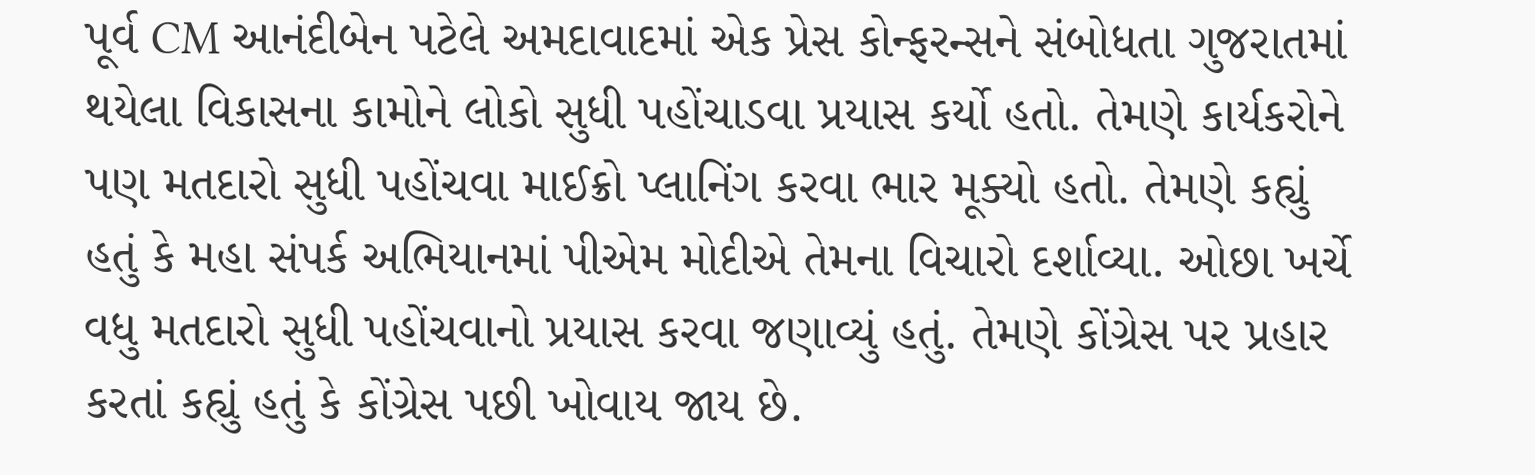પૂર્વ CM આનંદીબેન પટેલે અમદાવાદમાં એક પ્રેસ કોન્ફરન્સને સંબોધતા ગુજરાતમાં થયેલા વિકાસના કામોને લોકો સુધી પહોંચાડવા પ્રયાસ કર્યો હતો. તેમણે કાર્યકરોને પણ મતદારો સુધી પહોંચવા માઈક્રો પ્લાનિંગ કરવા ભાર મૂક્યો હતો. તેમણે કહ્યું હતું કે મહા સંપર્ક અભિયાનમાં પીએમ મોદીએ તેમના વિચારો દર્શાવ્યા. ઓછા ખર્ચે વધુ મતદારો સુધી પહોંચવાનો પ્રયાસ કરવા જણાવ્યું હતું. તેમણે કોંગ્રેસ પર પ્રહાર કરતાં કહ્યું હતું કે કોંગ્રેસ પછી ખોવાય જાય છે.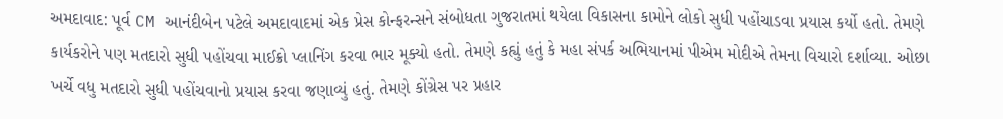અમદાવાદ: પૂર્વ CM આનંદીબેન પટેલે અમદાવાદમાં એક પ્રેસ કોન્ફરન્સને સંબોધતા ગુજરાતમાં થયેલા વિકાસના કામોને લોકો સુધી પહોંચાડવા પ્રયાસ કર્યો હતો. તેમણે કાર્યકરોને પણ મતદારો સુધી પહોંચવા માઈક્રો પ્લાનિંગ કરવા ભાર મૂક્યો હતો. તેમણે કહ્યું હતું કે મહા સંપર્ક અભિયાનમાં પીએમ મોદીએ તેમના વિચારો દર્શાવ્યા. ઓછા ખર્ચે વધુ મતદારો સુધી પહોંચવાનો પ્રયાસ કરવા જણાવ્યું હતું. તેમણે કોંગ્રેસ પર પ્રહાર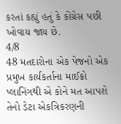કરતાં કહ્યું હતું કે કોંગ્રેસ પછી ખોવાય જાય છે.
4/8
48 મતદારોના એક પેજનો એક પ્રમુખ કાર્યકર્તાના માઈક્રો પ્લાનિંગથી એ કોને મત આપશે તેનો ડેટા એકત્રિકરણની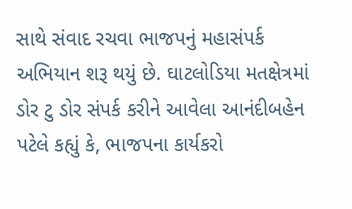સાથે સંવાદ રચવા ભાજપનું મહાસંપર્ક અભિયાન શરૂ થયું છે. ઘાટલોડિયા મતક્ષેત્રમાં ડોર ટુ ડોર સંપર્ક કરીને આવેલા આનંદીબહેન પટેલે કહ્યું કે, ભાજપના કાર્યકરો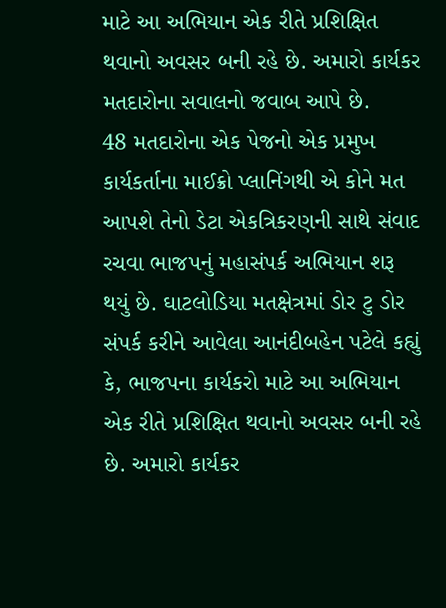માટે આ અભિયાન એક રીતે પ્રશિક્ષિત થવાનો અવસર બની રહે છે. અમારો કાર્યકર મતદારોના સવાલનો જવાબ આપે છે.
48 મતદારોના એક પેજનો એક પ્રમુખ કાર્યકર્તાના માઈક્રો પ્લાનિંગથી એ કોને મત આપશે તેનો ડેટા એકત્રિકરણની સાથે સંવાદ રચવા ભાજપનું મહાસંપર્ક અભિયાન શરૂ થયું છે. ઘાટલોડિયા મતક્ષેત્રમાં ડોર ટુ ડોર સંપર્ક કરીને આવેલા આનંદીબહેન પટેલે કહ્યું કે, ભાજપના કાર્યકરો માટે આ અભિયાન એક રીતે પ્રશિક્ષિત થવાનો અવસર બની રહે છે. અમારો કાર્યકર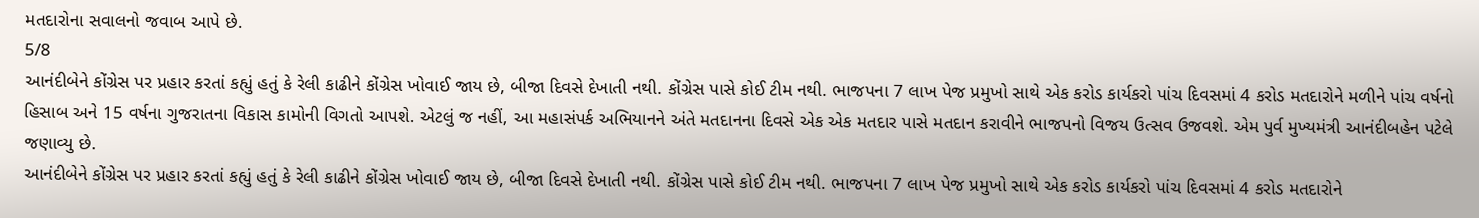મતદારોના સવાલનો જવાબ આપે છે.
5/8
આનંદીબેને કોંગ્રેસ પર પ્રહાર કરતાં કહ્યું હતું કે રેલી કાઢીને કોંગ્રેસ ખોવાઈ જાય છે, બીજા દિવસે દેખાતી નથી. કોંગ્રેસ પાસે કોઈ ટીમ નથી. ભાજપના 7 લાખ પેજ પ્રમુખો સાથે એક કરોડ કાર્યકરો પાંચ દિવસમાં 4 કરોડ મતદારોને મળીને પાંચ વર્ષનો હિસાબ અને 15 વર્ષના ગુજરાતના વિકાસ કામોની વિગતો આપશે. એટલું જ નહીં, આ મહાસંપર્ક અભિયાનને અંતે મતદાનના દિવસે એક એક મતદાર પાસે મતદાન કરાવીને ભાજપનો વિજય ઉત્સવ ઉજવશે. એમ પુર્વ મુખ્યમંત્રી આનંદીબહેન પટેલે જણાવ્યુ છે.
આનંદીબેને કોંગ્રેસ પર પ્રહાર કરતાં કહ્યું હતું કે રેલી કાઢીને કોંગ્રેસ ખોવાઈ જાય છે, બીજા દિવસે દેખાતી નથી. કોંગ્રેસ પાસે કોઈ ટીમ નથી. ભાજપના 7 લાખ પેજ પ્રમુખો સાથે એક કરોડ કાર્યકરો પાંચ દિવસમાં 4 કરોડ મતદારોને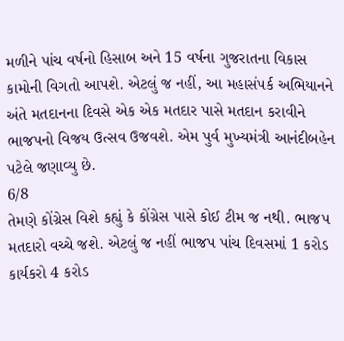મળીને પાંચ વર્ષનો હિસાબ અને 15 વર્ષના ગુજરાતના વિકાસ કામોની વિગતો આપશે. એટલું જ નહીં, આ મહાસંપર્ક અભિયાનને અંતે મતદાનના દિવસે એક એક મતદાર પાસે મતદાન કરાવીને ભાજપનો વિજય ઉત્સવ ઉજવશે. એમ પુર્વ મુખ્યમંત્રી આનંદીબહેન પટેલે જણાવ્યુ છે.
6/8
તેમણે કોંગ્રેસ વિશે કહ્યું કે કોંગ્રેસ પાસે કોઈ ટીમ જ નથી. ભાજપ મતદારો વચ્ચે જશે. એટલું જ નહીં ભાજપ પાંચ દિવસમાં 1 કરોડ કાર્યકરો 4 કરોડ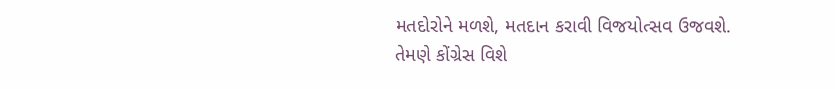મતદોરોને મળશે, મતદાન કરાવી વિજયોત્સવ ઉજવશે.
તેમણે કોંગ્રેસ વિશે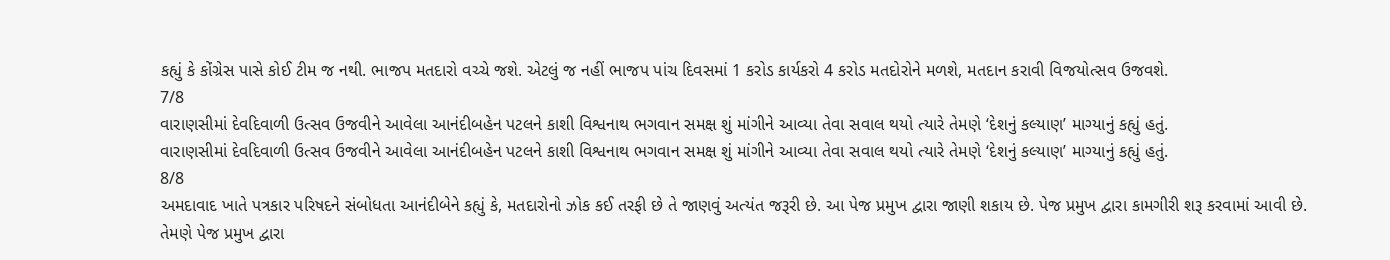કહ્યું કે કોંગ્રેસ પાસે કોઈ ટીમ જ નથી. ભાજપ મતદારો વચ્ચે જશે. એટલું જ નહીં ભાજપ પાંચ દિવસમાં 1 કરોડ કાર્યકરો 4 કરોડ મતદોરોને મળશે, મતદાન કરાવી વિજયોત્સવ ઉજવશે.
7/8
વારાણસીમાં દેવદિવાળી ઉત્સવ ઉજવીને આવેલા આનંદીબહેન પટલને કાશી વિશ્વનાથ ભગવાન સમક્ષ શું માંગીને આવ્યા તેવા સવાલ થયો ત્યારે તેમણે ‘દેશનું કલ્યાણ’ માગ્યાનું કહ્યું હતું.
વારાણસીમાં દેવદિવાળી ઉત્સવ ઉજવીને આવેલા આનંદીબહેન પટલને કાશી વિશ્વનાથ ભગવાન સમક્ષ શું માંગીને આવ્યા તેવા સવાલ થયો ત્યારે તેમણે ‘દેશનું કલ્યાણ’ માગ્યાનું કહ્યું હતું.
8/8
અમદાવાદ ખાતે પત્રકાર પરિષદને સંબોધતા આનંદીબેને કહ્યું કે, મતદારોનો ઝોક કઈ તરફી છે તે જાણવું અત્યંત જરૂરી છે. આ પેજ પ્રમુખ દ્વારા જાણી શકાય છે. પેજ પ્રમુખ દ્વારા કામગીરી શરૂ કરવામાં આવી છે. તેમણે પેજ પ્રમુખ દ્વારા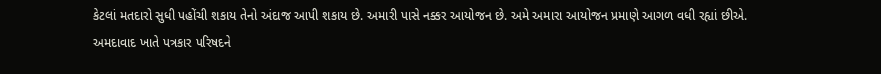કેટલાં મતદારો સુધી પહોંચી શકાય તેનો અંદાજ આપી શકાય છે. અમારી પાસે નક્કર આયોજન છે. અમે અમારા આયોજન પ્રમાણે આગળ વધી રહ્યાં છીએ.
અમદાવાદ ખાતે પત્રકાર પરિષદને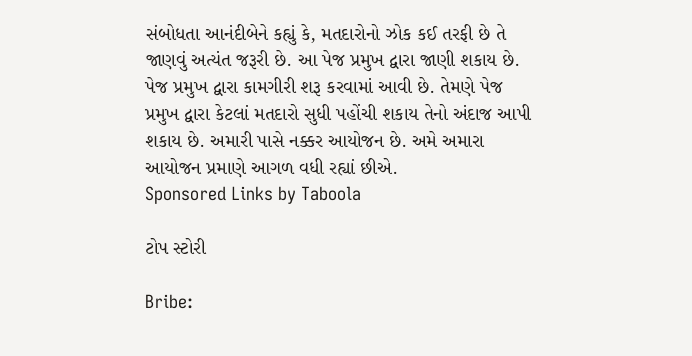સંબોધતા આનંદીબેને કહ્યું કે, મતદારોનો ઝોક કઈ તરફી છે તે જાણવું અત્યંત જરૂરી છે. આ પેજ પ્રમુખ દ્વારા જાણી શકાય છે. પેજ પ્રમુખ દ્વારા કામગીરી શરૂ કરવામાં આવી છે. તેમણે પેજ પ્રમુખ દ્વારા કેટલાં મતદારો સુધી પહોંચી શકાય તેનો અંદાજ આપી શકાય છે. અમારી પાસે નક્કર આયોજન છે. અમે અમારા આયોજન પ્રમાણે આગળ વધી રહ્યાં છીએ.
Sponsored Links by Taboola

ટોપ સ્ટોરી

Bribe: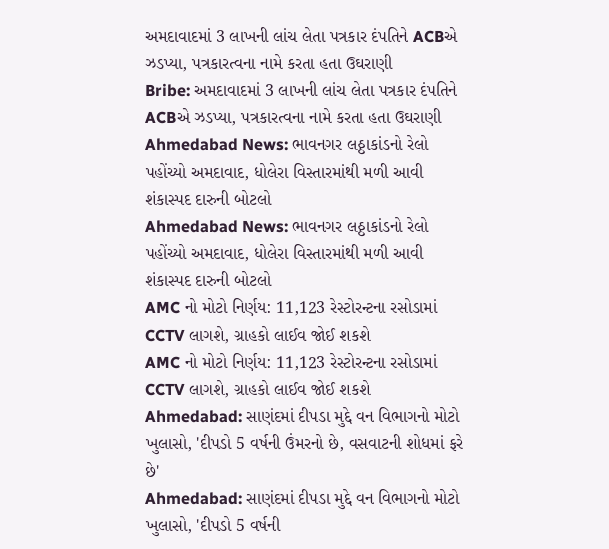અમદાવાદમાં 3 લાખની લાંચ લેતા પત્રકાર દંપતિને ACBએ ઝડપ્યા, પત્રકારત્વના નામે કરતા હતા ઉઘરાણી
Bribe: અમદાવાદમાં 3 લાખની લાંચ લેતા પત્રકાર દંપતિને ACBએ ઝડપ્યા, પત્રકારત્વના નામે કરતા હતા ઉઘરાણી
Ahmedabad News: ભાવનગર લઠ્ઠાકાંડનો રેલો પહોંચ્યો અમદાવાદ, ધોલેરા વિસ્તારમાંથી મળી આવી શંકાસ્પદ દારુની બોટલો
Ahmedabad News: ભાવનગર લઠ્ઠાકાંડનો રેલો પહોંચ્યો અમદાવાદ, ધોલેરા વિસ્તારમાંથી મળી આવી શંકાસ્પદ દારુની બોટલો
AMC નો મોટો નિર્ણય: 11,123 રેસ્ટોરન્ટના રસોડામાં CCTV લાગશે, ગ્રાહકો લાઈવ જોઈ શકશે
AMC નો મોટો નિર્ણય: 11,123 રેસ્ટોરન્ટના રસોડામાં CCTV લાગશે, ગ્રાહકો લાઈવ જોઈ શકશે
Ahmedabad: સાણંદમાં દીપડા મુદ્દે વન વિભાગનો મોટો ખુલાસો, 'દીપડો 5 વર્ષની ઉંમરનો છે, વસવાટની શોધમાં ફરે છે'
Ahmedabad: સાણંદમાં દીપડા મુદ્દે વન વિભાગનો મોટો ખુલાસો, 'દીપડો 5 વર્ષની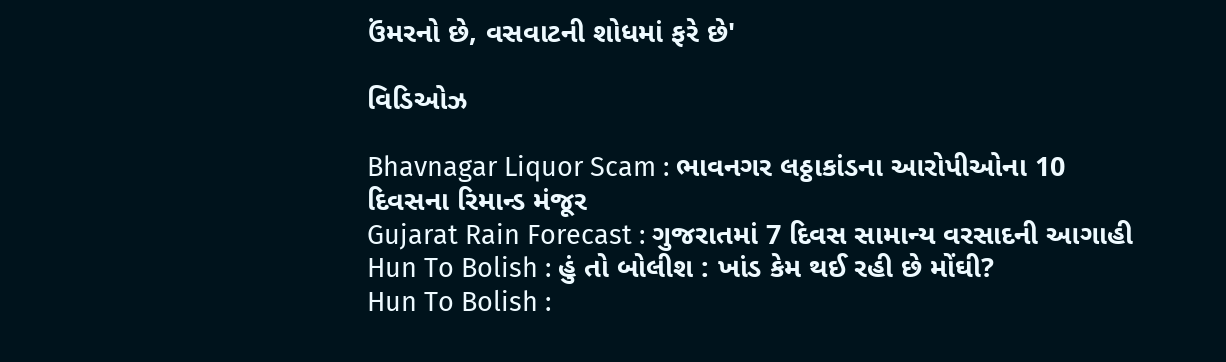ઉંમરનો છે, વસવાટની શોધમાં ફરે છે'

વિડિઓઝ

Bhavnagar Liquor Scam : ભાવનગર લઠ્ઠાકાંડના આરોપીઓના 10 દિવસના રિમાન્ડ મંજૂર
Gujarat Rain Forecast : ગુજરાતમાં 7 દિવસ સામાન્ય વરસાદની આગાહી
Hun To Bolish : હું તો બોલીશ : ખાંડ કેમ થઈ રહી છે મોંઘી?
Hun To Bolish :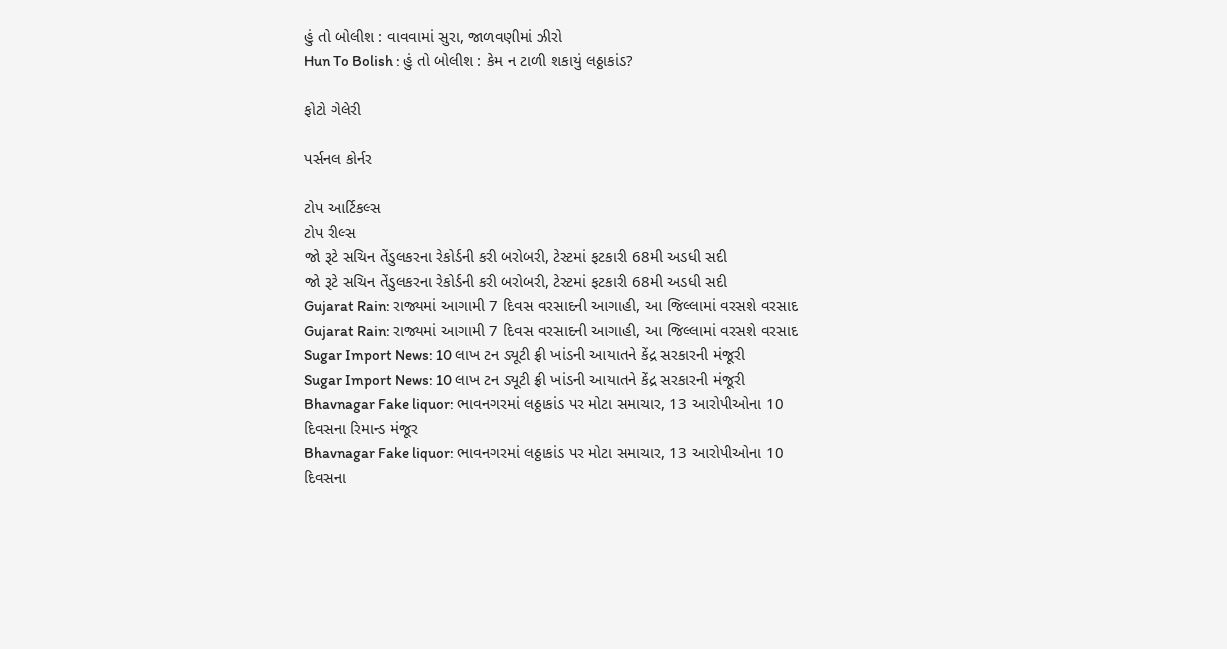હું તો બોલીશ : વાવવામાં સુરા, જાળવણીમાં ઝીરો
Hun To Bolish : હું તો બોલીશ : કેમ ન ટાળી શકાયું લઠ્ઠાકાંડ?

ફોટો ગેલેરી

પર્સનલ કોર્નર

ટોપ આર્ટિકલ્સ
ટોપ રીલ્સ
જો રૂટે સચિન તેંડુલકરના રેકોર્ડની કરી બરોબરી, ટેસ્ટમાં ફટકારી 68મી અડધી સદી
જો રૂટે સચિન તેંડુલકરના રેકોર્ડની કરી બરોબરી, ટેસ્ટમાં ફટકારી 68મી અડધી સદી
Gujarat Rain: રાજ્યમાં આગામી 7 દિવસ વરસાદની આગાહી, આ જિલ્લામાં વરસશે વરસાદ
Gujarat Rain: રાજ્યમાં આગામી 7 દિવસ વરસાદની આગાહી, આ જિલ્લામાં વરસશે વરસાદ
Sugar Import News: 10 લાખ ટન ડ્યૂટી ફ્રી ખાંડની આયાતને કેંદ્ર સરકારની મંજૂરી
Sugar Import News: 10 લાખ ટન ડ્યૂટી ફ્રી ખાંડની આયાતને કેંદ્ર સરકારની મંજૂરી
Bhavnagar Fake liquor: ભાવનગરમાં લઠ્ઠાકાંડ પર મોટા સમાચાર, 13 આરોપીઓના 10 દિવસના રિમાન્ડ મંજૂર
Bhavnagar Fake liquor: ભાવનગરમાં લઠ્ઠાકાંડ પર મોટા સમાચાર, 13 આરોપીઓના 10 દિવસના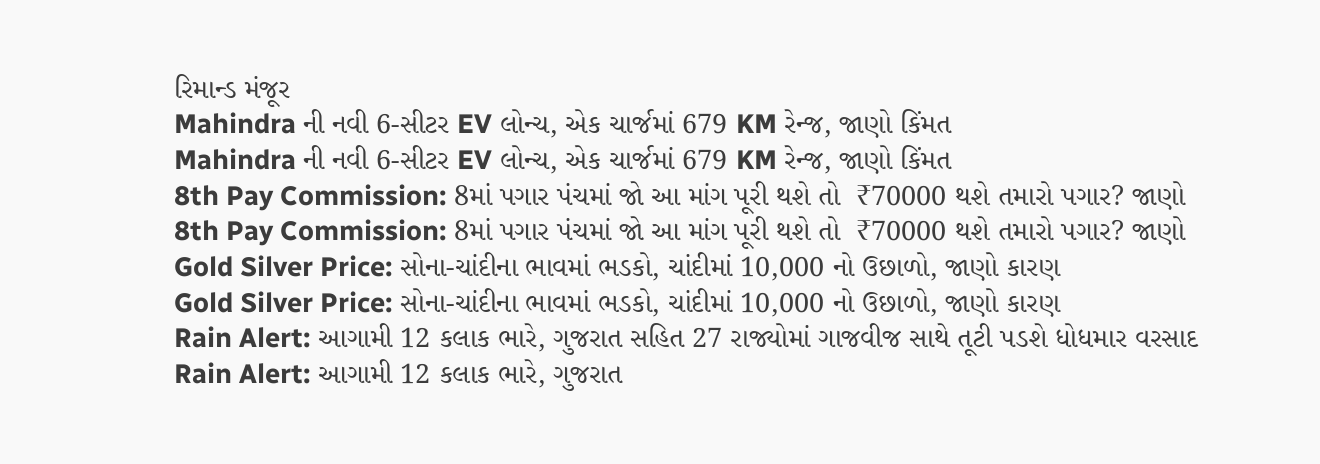રિમાન્ડ મંજૂર
Mahindra ની નવી 6-સીટર EV લોન્ચ, એક ચાર્જમાં 679 KM રેન્જ, જાણો કિંમત
Mahindra ની નવી 6-સીટર EV લોન્ચ, એક ચાર્જમાં 679 KM રેન્જ, જાણો કિંમત
8th Pay Commission: 8માં પગાર પંચમાં જો આ માંગ પૂરી થશે તો  ₹70000 થશે તમારો પગાર? જાણો
8th Pay Commission: 8માં પગાર પંચમાં જો આ માંગ પૂરી થશે તો  ₹70000 થશે તમારો પગાર? જાણો
Gold Silver Price: સોના-ચાંદીના ભાવમાં ભડકો, ચાંદીમાં 10,000 નો ઉછાળો, જાણો કારણ
Gold Silver Price: સોના-ચાંદીના ભાવમાં ભડકો, ચાંદીમાં 10,000 નો ઉછાળો, જાણો કારણ
Rain Alert: આગામી 12 કલાક ભારે, ગુજરાત સહિત 27 રાજ્યોમાં ગાજવીજ સાથે તૂટી પડશે ધોધમાર વરસાદ
Rain Alert: આગામી 12 કલાક ભારે, ગુજરાત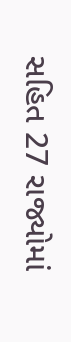સહિત 27 રાજ્યોમાં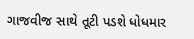ગાજવીજ સાથે તૂટી પડશે ધોધમાર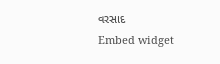વરસાદ
Embed widget